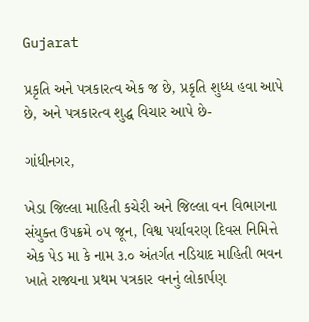Gujarat

પ્રકૃતિ અને પત્રકારત્વ એક જ છે, પ્રકૃતિ શુધ્ધ હવા આપે છે, અને પત્રકારત્વ શુદ્ધ વિચાર આપે છે-

ગાંધીનગર,

ખેડા જિલ્લા માહિતી કચેરી અને જિલ્લા વન વિભાગના સંયુક્ત ઉપક્રમે ૦૫ જૂન, વિશ્વ પર્યાવરણ દિવસ નિમિત્તે એક પેડ મા કે નામ ૩.૦ અંતર્ગત નડિયાદ માહિતી ભવન ખાતે રાજ્યના પ્રથમ પત્રકાર વનનું લોકાર્પણ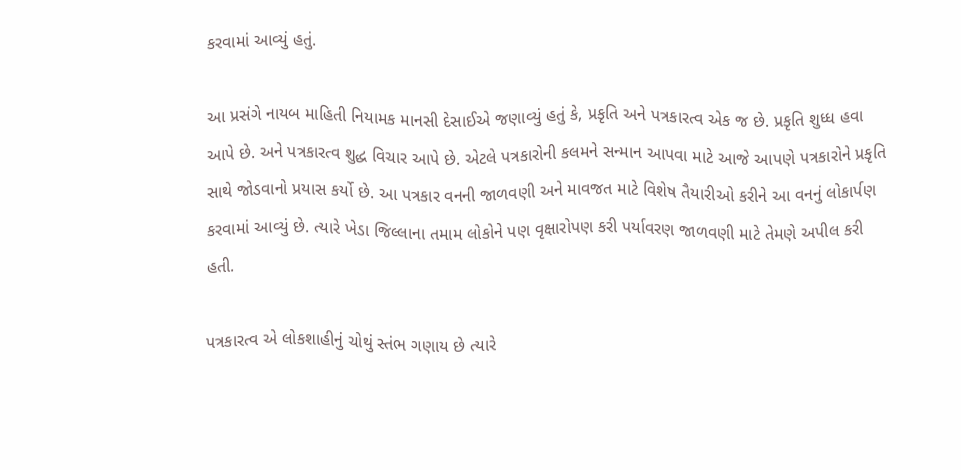કરવામાં આવ્યું હતું.

આ પ્રસંગે નાયબ માહિતી નિયામક માનસી દેસાઈએ જણાવ્યું હતું કે, પ્રકૃતિ અને પત્રકારત્વ એક જ છે. પ્રકૃતિ શુધ્ધ હવા આપે છે. અને પત્રકારત્વ શુદ્ધ વિચાર આપે છે. એટલે પત્રકારોની કલમને સન્માન આપવા માટે આજે આપણે પત્રકારોને પ્રકૃતિ સાથે જોડવાનો પ્રયાસ કર્યો છે. આ પત્રકાર વનની જાળવણી અને માવજત માટે વિશેષ તૈયારીઓ કરીને આ વનનું લોકાર્પણ કરવામાં આવ્યું છે. ત્યારે ખેડા જિલ્લાના તમામ લોકોને પણ વૃક્ષારોપણ કરી પર્યાવરણ જાળવણી માટે તેમણે અપીલ કરી હતી.

પત્રકારત્વ એ લોકશાહીનું ચોથું સ્તંભ ગણાય છે ત્યારે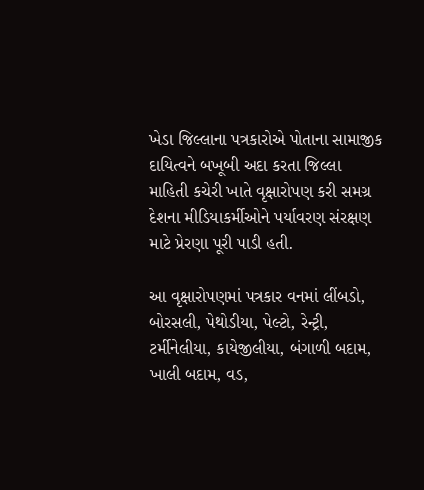ખેડા જિલ્લાના પત્રકારોએ પોતાના સામાજીક દાયિત્વને બખૂબી અદા કરતા જિલ્લા માહિતી કચેરી ખાતે વૃક્ષારોપણ કરી સમગ્ર દેશના મીડિયાકર્મીઓને પર્યાવરણ સંરક્ષણ માટે પ્રેરણા પૂરી પાડી હતી.

આ વૃક્ષારોપણમાં પત્રકાર વનમાં લીંબડો, બોરસલી, પેથોડીયા, પેલ્ટો, રેન્ટ્રી, ટર્મીનેલીયા, કાયેજીલીયા, બંગાળી બદામ, ખાલી બદામ, વડ,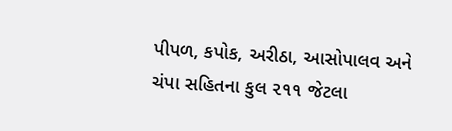પીપળ, કપોક, અરીઠા, આસોપાલવ અને ચંપા સહિતના કુલ ૨૧૧ જેટલા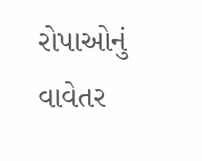રોપાઓનું વાવેતર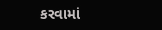કરવામાં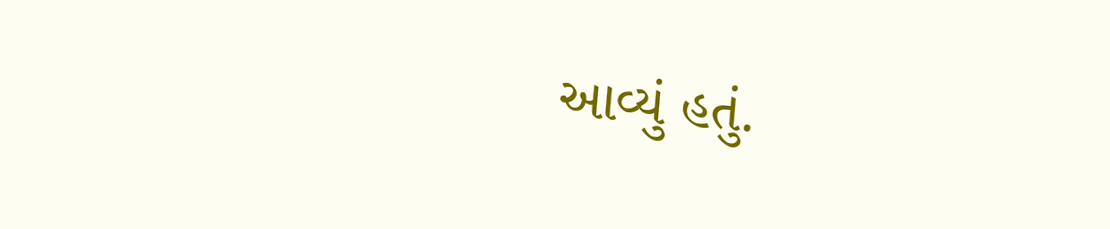આવ્યું હતું.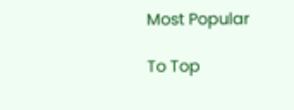Most Popular

To Top